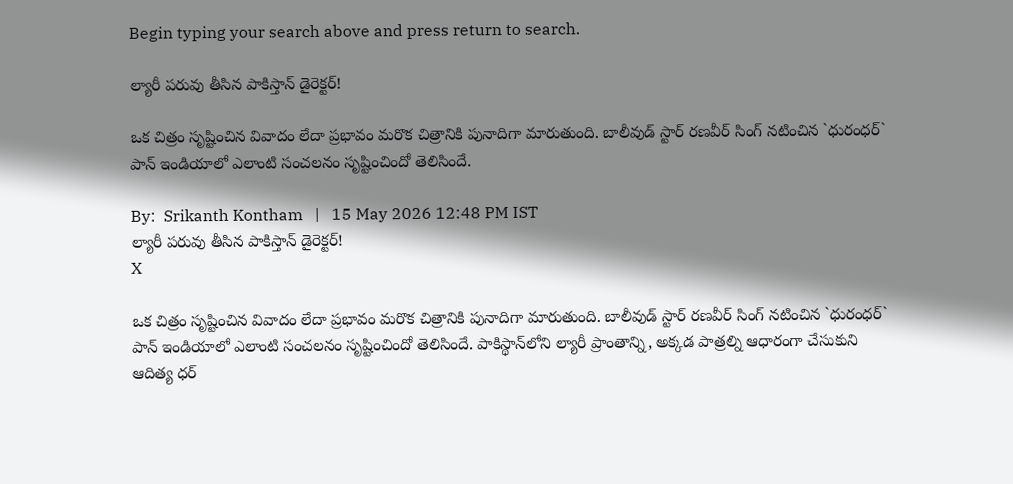Begin typing your search above and press return to search.

ల్యారీ ప‌రువు తీసిన పాకిస్తాన్ డైరెక్ట‌ర్!

ఒక చిత్రం సృష్టించిన వివాదం లేదా ప్రభావం మరొక చిత్రానికి పునాదిగా మారుతుంది. బాలీవుడ్ స్టార్ రణవీర్ సింగ్ నటించిన `ధురంధర్` పాన్ ఇండియాలో ఎలాంటి సంచలనం సృష్టించిందో తెలిసిందే.

By:  Srikanth Kontham   |   15 May 2026 12:48 PM IST
ల్యారీ ప‌రువు తీసిన పాకిస్తాన్ డైరెక్ట‌ర్!
X

ఒక చిత్రం సృష్టించిన వివాదం లేదా ప్రభావం మరొక చిత్రానికి పునాదిగా మారుతుంది. బాలీవుడ్ స్టార్ రణవీర్ సింగ్ నటించిన `ధురంధర్` పాన్ ఇండియాలో ఎలాంటి సంచలనం సృష్టించిందో తెలిసిందే. పాకిస్థాన్‌లోని ల్యారీ ప్రాంతాన్ని, అక్క‌డ పాత్రల్ని ఆధారంగా చేసుకుని ఆదిత్య ధ‌ర్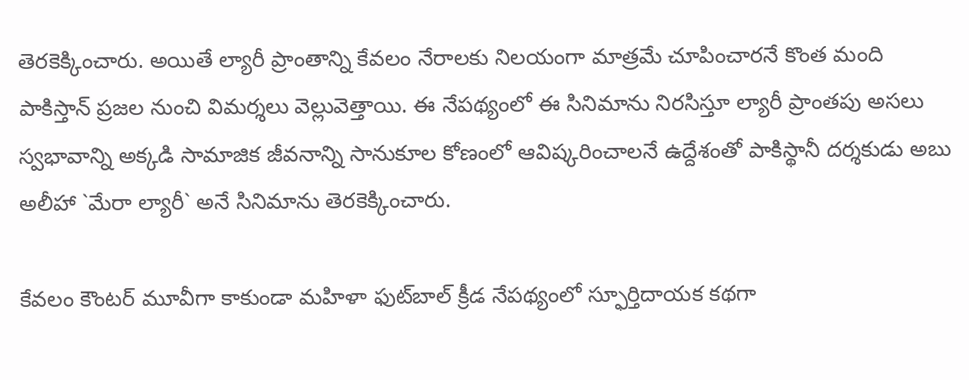తెర‌కెక్కించారు. అయితే ల్యారీ ప్రాంతాన్ని కేవ‌లం నేరాలకు నిలయంగా మాత్ర‌మే చూపించారనే కొంత మంది పాకిస్తాన్ ప్ర‌జ‌ల నుంచి విమ‌ర్శ‌లు వెల్లువెత్తాయి. ఈ నేప‌థ్యంలో ఈ సినిమాను నిర‌సిస్తూ ల్యారీ ప్రాంతపు అసలు స్వభావాన్ని అక్కడి సామాజిక జీవనాన్ని సానుకూల కోణంలో ఆవిష్కరించాలనే ఉద్దేశంతో పాకిస్థానీ దర్శకుడు అబు అలీహా `మేరా ల్యారీ` అనే సినిమాను తెర‌కెక్కించారు.

కేవలం కౌంటర్ మూవీగా కాకుండా మహిళా ఫుట్‌బాల్ క్రీడ నేపథ్యంలో స్ఫూర్తిదాయక కథగా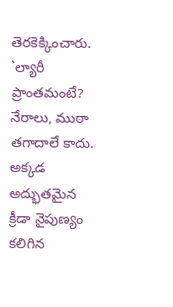తెరకెక్కించారు. `ల్యారీ ప్రాంతమంటే? నేరాలు, ముఠా తగాదాలే కాదు. అక్కడ అద్భుతమైన క్రీడా నైపుణ్యం కలిగిన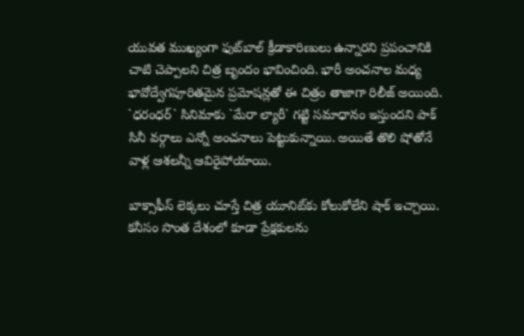యువత ముఖ్యంగా ఫుట్‌బాల్ క్రీడాకారిణులు ఉన్నారని ప్రపంచానికి చాటి చెప్పాలని చిత్ర బృందం భావించింది. భారీ అంచనాల మధ్య భావోద్వేగపూరితమైన ప్రమోషన్లతో ఈ చిత్రం తాజాగా రిలీజ్ అయింది. `ధ‌రంధ‌ర్` సినిమాకు `మేరా ల్యారీ` గట్టి సమాధానం ఇస్తుందని పాక్ సినీ వ‌ర్గాలు ఎన్నో అంచ‌నాలు పెట్టుకున్నాయి. అయితే తొలి షోతోనే వాళ్ల ఆశ‌ల‌న్నీ ఆవిరైపోయాయి.

బాక్సాఫీస్ లెక్కలు చూస్తే చిత్ర యూనిట్‌కు కోలుకోలేని షాక్ ఇచ్చాయి. కనీసం సొంత దేశంలో కూడా ప్రేక్షకులను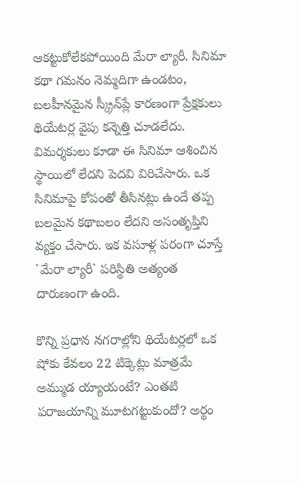ఆకట్టుకోలేకపోయింది మేరా ల్యారీ. సినిమా కథా గమనం నెమ్మదిగా ఉండటం, బలహీనమైన స్క్రీన్‌ప్లే కారణంగా ప్రేక్షకులు థియేటర్ల వైపు కన్నెత్తి చూడలేదు. విమర్శకులు కూడా ఈ సినిమా ఆశించిన స్థాయిలో లేదని పెద‌వి విరిచేసారు. ఒక సినిమాపై కోపంతో తీసినట్లు ఉందే తప్ప బలమైన కథాబలం లేదని అసంతృప్తిని వ్య‌క్తం చేసారు. ఇక వసూళ్ల పరంగా చూస్తే `మేరా ల్యారీ` పరిస్థితి అత్యంత దారుణంగా ఉంది.

కొన్ని ప్రధాన నగరాల్లోని థియేటర్లలో ఒక షోకు కేవలం 22 టిక్కెట్లు మాత్రమే అమ్ముడ య్యాయంటే? ఎంతటి పరాజయాన్ని మూటగట్టుకుందో? అర్థం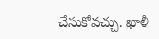చేసుకోవచ్చు. ఖాళీ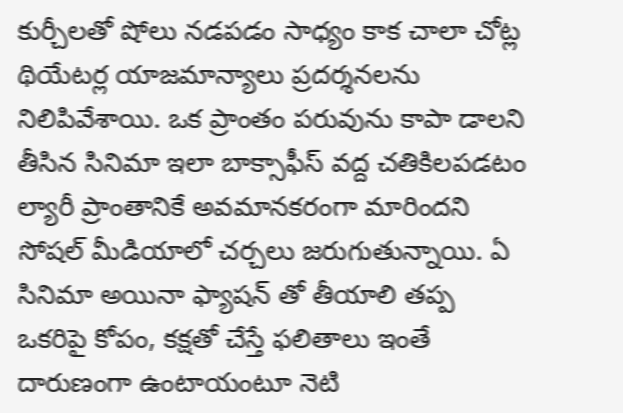కుర్చీలతో షోలు నడపడం సాధ్యం కాక చాలా చోట్ల థియేటర్ల యాజమాన్యాలు ప్రదర్శనలను నిలిపివేశాయి. ఒక ప్రాంతం పరువును కాపా డాలని తీసిన సినిమా ఇలా బాక్సాఫీస్ వద్ద చతికిలపడటం ల్యారీ ప్రాంతానికే అవమానకరంగా మారిందని సోషల్ మీడియాలో చర్చలు జరుగుతున్నాయి. ఏ సినిమా అయినా ఫ్యాష‌న్ తో తీయాలి త‌ప్ప ఒక‌రిపై కోపం, క‌క్ష‌తో చేస్తే ఫ‌లితాలు ఇంతే దారుణంగా ఉంటాయంటూ నెటి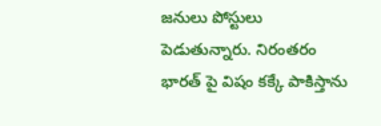జ‌నులు పోస్టులు పెడుతున్నారు. నిరంత‌రం భార‌త్ పై విషం క‌క్కే పాకిస్తాను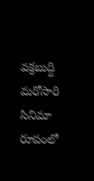వ‌క్ర‌బుద్ది మ‌రోసారి సినిమా రూపంలో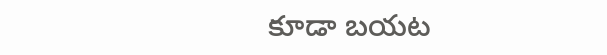కూడా బ‌య‌ట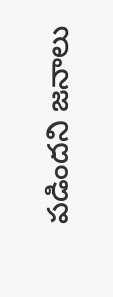ప‌డింద‌ని జ‌నాలు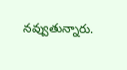న‌వ్వుతున్నారు.